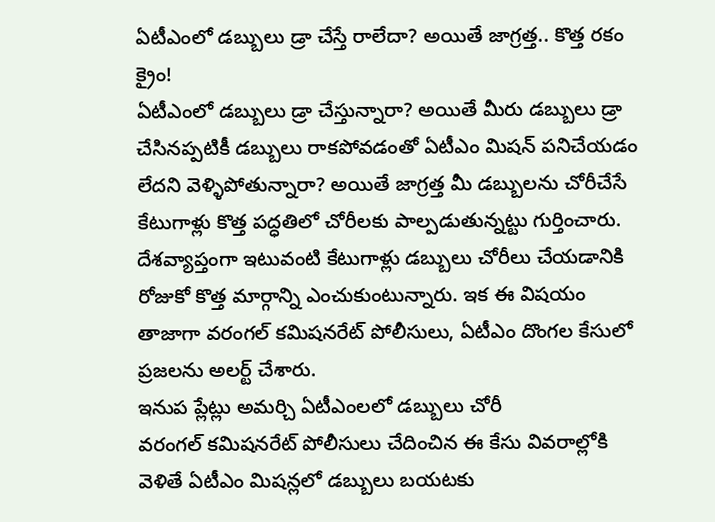ఏటీఎంలో డబ్బులు డ్రా చేస్తే రాలేదా? అయితే జాగ్రత్త.. కొత్త రకం క్రైం!
ఏటీఎంలో డబ్బులు డ్రా చేస్తున్నారా? అయితే మీరు డబ్బులు డ్రా చేసినప్పటికీ డబ్బులు రాకపోవడంతో ఏటీఎం మిషన్ పనిచేయడం లేదని వెళ్ళిపోతున్నారా? అయితే జాగ్రత్త మీ డబ్బులను చోరీచేసే కేటుగాళ్లు కొత్త పద్ధతిలో చోరీలకు పాల్పడుతున్నట్టు గుర్తించారు. దేశవ్యాప్తంగా ఇటువంటి కేటుగాళ్లు డబ్బులు చోరీలు చేయడానికి రోజుకో కొత్త మార్గాన్ని ఎంచుకుంటున్నారు. ఇక ఈ విషయం తాజాగా వరంగల్ కమిషనరేట్ పోలీసులు, ఏటీఎం దొంగల కేసులో ప్రజలను అలర్ట్ చేశారు.
ఇనుప ప్లేట్లు అమర్చి ఏటీఎంలలో డబ్బులు చోరీ
వరంగల్ కమిషనరేట్ పోలీసులు చేదించిన ఈ కేసు వివరాల్లోకి వెళితే ఏటీఎం మిషన్లలో డబ్బులు బయటకు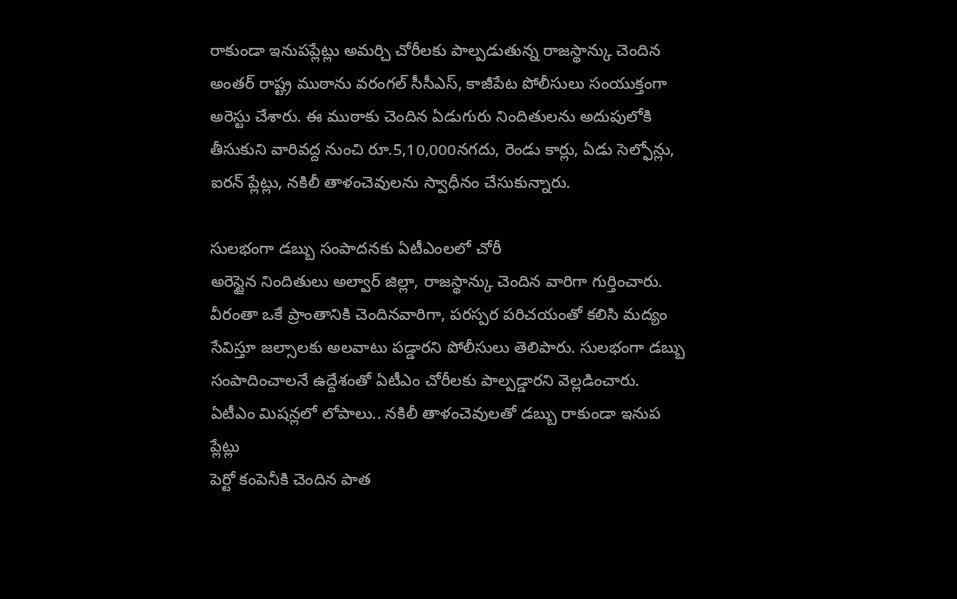రాకుండా ఇనుపప్లేట్లు అమర్చి చోరీలకు పాల్పడుతున్న రాజస్థాన్కు చెందిన అంతర్ రాష్ట్ర ముఠాను వరంగల్ సీసీఎస్, కాజీపేట పోలీసులు సంయుక్తంగా అరెస్టు చేశారు. ఈ ముఠాకు చెందిన ఏడుగురు నిందితులను అదుపులోకి తీసుకుని వారివద్ద నుంచి రూ.5,10,000నగదు, రెండు కార్లు, ఏడు సెల్ఫోన్లు, ఐరన్ ప్లేట్లు, నకిలీ తాళంచెవులను స్వాధీనం చేసుకున్నారు.

సులభంగా డబ్బు సంపాదనకు ఏటీఎంలలో చోరీ
అరెస్టైన నిందితులు అల్వార్ జిల్లా, రాజస్థాన్కు చెందిన వారిగా గుర్తించారు. వీరంతా ఒకే ప్రాంతానికి చెందినవారిగా, పరస్పర పరిచయంతో కలిసి మద్యం సేవిస్తూ జల్సాలకు అలవాటు పడ్డారని పోలీసులు తెలిపారు. సులభంగా డబ్బు సంపాదించాలనే ఉద్దేశంతో ఏటీఎం చోరీలకు పాల్పడ్డారని వెల్లడించారు.
ఏటీఎం మిషన్లలో లోపాలు.. నకిలీ తాళంచెవులతో డబ్బు రాకుండా ఇనుప ప్లేట్లు
పెర్టో కంపెనీకి చెందిన పాత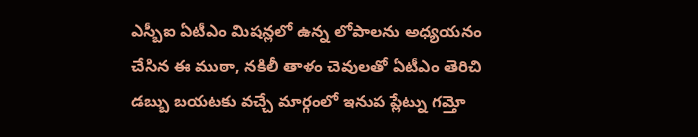ఎస్బీఐ ఏటీఎం మిషన్లలో ఉన్న లోపాలను అధ్యయనం చేసిన ఈ ముఠా, నకిలీ తాళం చెవులతో ఏటీఎం తెరిచి డబ్బు బయటకు వచ్చే మార్గంలో ఇనుప ప్లేట్ను గమ్తో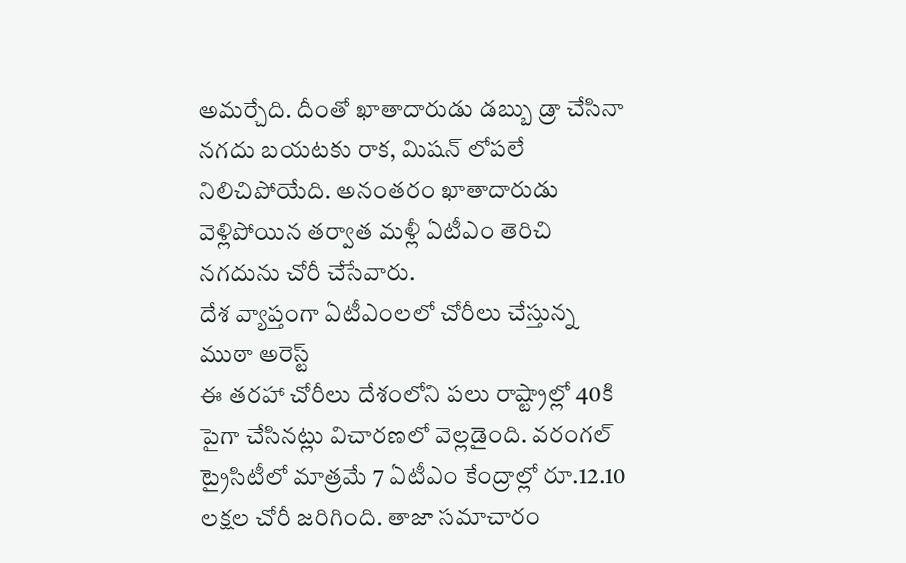అమర్చేది. దీంతో ఖాతాదారుడు డబ్బు డ్రా చేసినా నగదు బయటకు రాక, మిషన్ లోపలే నిలిచిపోయేది. అనంతరం ఖాతాదారుడు వెళ్లిపోయిన తర్వాత మళ్లీ ఏటీఎం తెరిచి నగదును చోరీ చేసేవారు.
దేశ వ్యాప్తంగా ఏటీఎంలలో చోరీలు చేస్తున్న ముఠా అరెస్ట్
ఈ తరహా చోరీలు దేశంలోని పలు రాష్ట్రాల్లో 40కి పైగా చేసినట్లు విచారణలో వెల్లడైంది. వరంగల్ ట్రైసిటీలో మాత్రమే 7 ఏటీఎం కేంద్రాల్లో రూ.12.10 లక్షల చోరీ జరిగింది. తాజా సమాచారం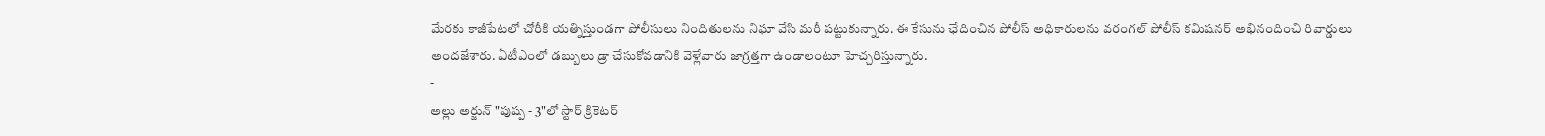మేరకు కాజీపేటలో చోరీకి యత్నిస్తుండగా పోలీసులు నిందితులను నిఘా వేసి మరీ పట్టుకున్నారు. ఈ కేసును ఛేదించిన పోలీస్ అధికారులను వరంగల్ పోలీస్ కమిషనర్ అభినందించి రివార్డులు అందజేశారు. ఏటీఎంలో డబ్బులు డ్రా చేసుకోవడానికి వెళ్లేవారు జాగ్రత్తగా ఉండాలంటూ హెచ్చరిస్తున్నారు.
-
అల్లు అర్జున్ "పుష్ప - 3"లో స్టార్ క్రికెటర్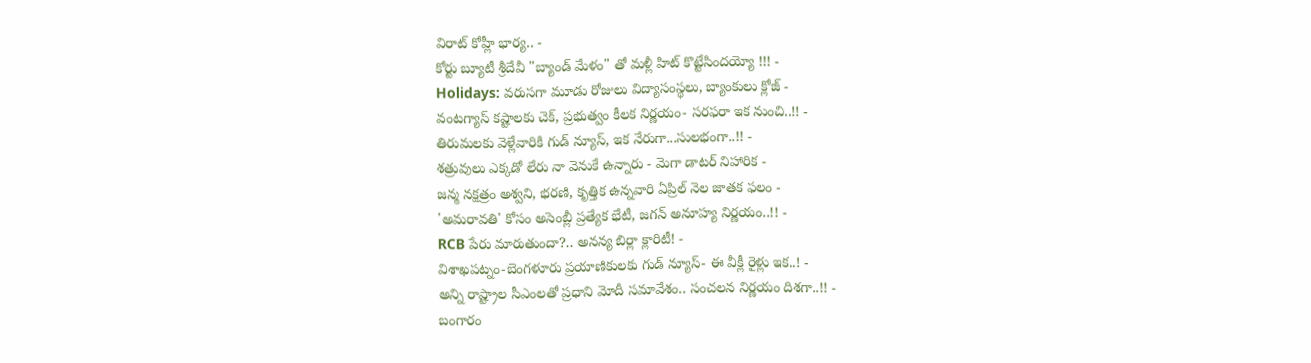విరాట్ కోహ్లీ భార్య.. -
కోర్టు బ్యూటీ శ్రీదేవీ "బ్యాండ్ మేళం" తో మళ్లీ హిట్ కొట్టేసిందయ్యో !!! -
Holidays: వరుసగా మూడు రోజులు విద్యాసంస్థలు, బ్యాంకులు క్లోజ్ -
వంటగ్యాస్ కష్టాలకు చెక్, ప్రభుత్వం కీలక నిర్ణయం- సరఫరా ఇక నుంచి..!! -
తిరుమలకు వెళ్లేవారికి గుడ్ న్యూస్, ఇక నేరుగా...సులభంగా..!! -
శత్రువులు ఎక్కడో లేరు నా వెనుకే ఉన్నారు - మెగా డాటర్ నిహారిక -
జన్మ నక్షత్రం అశ్వని, భరణి, కృత్తిక ఉన్నవారి ఏప్రిల్ నెల జాతక ఫలం -
'అమరావతి' కోసం అసెంబ్లీ ప్రత్యేక భేటీ, జగన్ అనూహ్య నిర్ణయం..!! -
RCB పేరు మారుతుందా?.. అనన్య బిర్లా క్లారిటీ! -
విశాఖపట్నం-బెంగళూరు ప్రయాణికులకు గుడ్ న్యూస్- ఈ వీక్లీ రైళ్లు ఇక..! -
అన్ని రాష్ట్రాల సీఎంలతో ప్రధాని మోదీ సమావేశం.. సంచలన నిర్ణయం దిశగా..!! -
బంగారం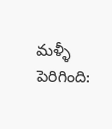మళ్ళీ పెరిగింది: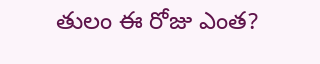తులం ఈ రోజు ఎంత?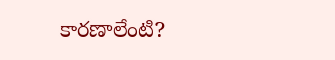కారణాలేంటి?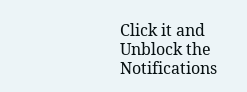Click it and Unblock the Notifications